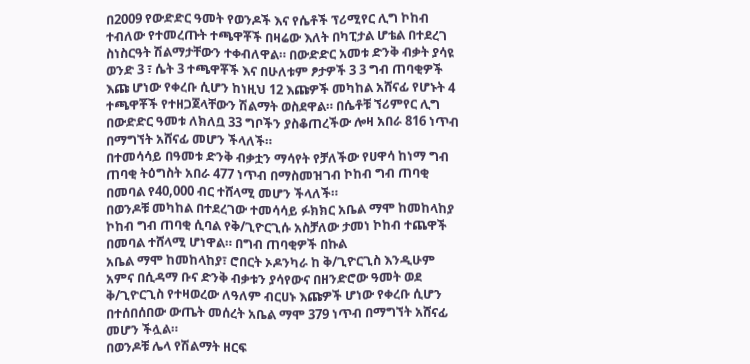በ2009 የውድድር ዓመት የወንዶች እና የሴቶች ፕሪሚየር ሊግ ኮከብ ተብለው የተመረጡት ተጫዋቾች በዛሬው እለት በካፒታል ሆቴል በተደረገ ስነስርዓት ሽልማታቸውን ተቀብለዋል። በውድድር አመቱ ድንቅ ብቃት ያሳዩ ወንድ 3 ፣ ሴት 3 ተጫዋቾች እና በሁለቱም ፆታዎች 3 3 ግብ ጠባቂዎች እጩ ሆነው የቀረቡ ሲሆን ከነዚህ 12 እጩዎች መካከል አሸናፊ የሆኑት 4 ተጫዋቾች የተዘጋጀላቸውን ሽልማት ወስደዋል። በሴቶቹ ኘሪምየር ሊግ በውድድር ዓመቱ ለክለቧ 33 ግቦችን ያስቆጠረችው ሎዛ አበራ 816 ነጥብ በማግኘት አሸናፊ መሆን ችላለች።
በተመሳሳይ በዓመቱ ድንቅ ብቃቷን ማሳየት የቻለችው የሀዋሳ ከነማ ግብ ጠባቂ ትዕግስት አበራ 477 ነጥብ በማስመዝገብ ኮከብ ግብ ጠባቂ በመባል የ40,000 ብር ተሸላሚ መሆን ችላለች።
በወንዶቹ መካከል በተደረገው ተመሳሳይ ፉክክር አቤል ማሞ ከመከላከያ ኮከብ ግብ ጠባቂ ሲባል የቅ/ጊዮርጊሱ አስቻለው ታመነ ኮከብ ተጨዋች በመባል ተሸላሚ ሆነዋል። በግብ ጠባቂዎች በኩል
አቤል ማሞ ከመከላከያ፣ ሮበርት ኦዶንካራ ከ ቅ/ጊዮርጊስ እንዲሁም አምና በሲዳማ ቡና ድንቅ ብቃቱን ያሳየውና በዘንድሮው ዓመት ወደ ቅ/ጊዮርጊስ የተዛወረው ለዓለም ብርሀኑ እጩዎች ሆነው የቀረቡ ሲሆን በተሰበሰበው ውጤት መሰረት አቤል ማሞ 379 ነጥብ በማግኘት አሸናፊ መሆን ችሏል።
በወንዶቹ ሌላ የሽልማት ዘርፍ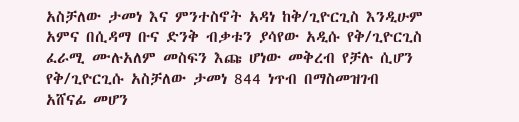አስቻለው ታመነ እና ምንተስኖት አዳነ ከቅ/ጊዮርጊስ እንዲሁም አምና በሲዳማ ቡና ድንቅ ብቃቱን ያሳየው አዲሱ የቅ/ጊዮርጊስ ፈራሚ ሙሉአለም መስፍን እጩ ሆነው መቅረብ የቻሉ ሲሆን የቅ/ጊዮርጊሱ አስቻለው ታመነ 844 ነጥብ በማስመዝገብ አሸናፊ መሆን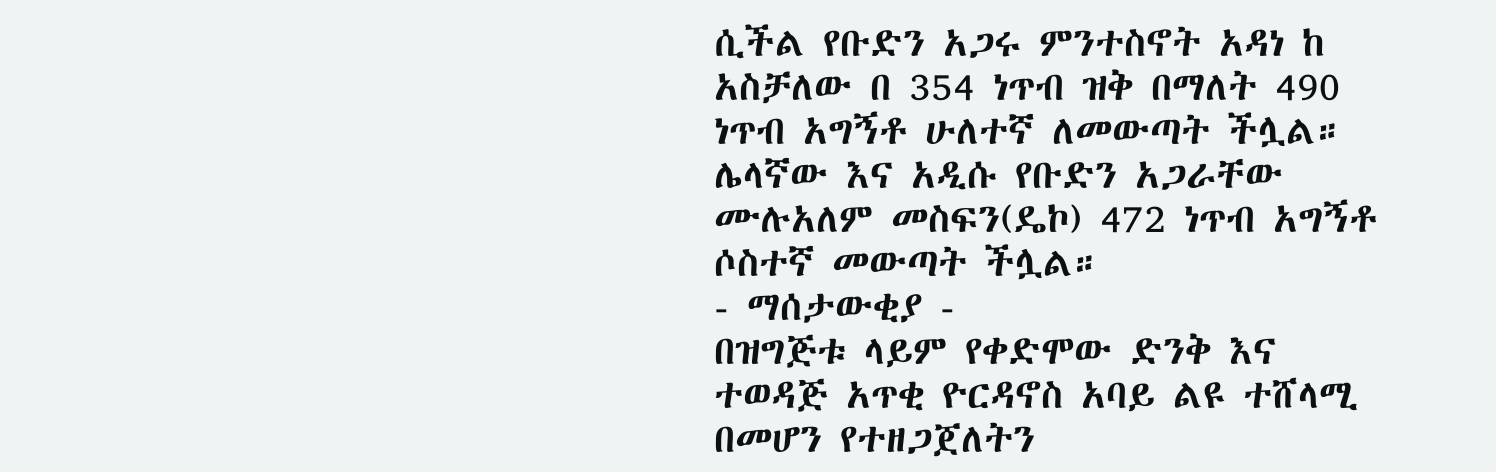ሲችል የቡድን አጋሩ ምንተስኖት አዳነ ከ አስቻለው በ 354 ነጥብ ዝቅ በማለት 490 ነጥብ አግኝቶ ሁለተኛ ለመውጣት ችሏል። ሌላኛው እና አዲሱ የቡድን አጋራቸው ሙሉአለም መስፍን(ዴኮ) 472 ነጥብ አግኝቶ ሶስተኛ መውጣት ችሏል።
- ማሰታውቂያ -
በዝግጅቱ ላይም የቀድሞው ድንቅ እና ተወዳጅ አጥቂ ዮርዳኖስ አባይ ልዩ ተሸላሚ በመሆን የተዘጋጀለትን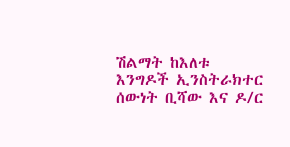ሽልማት ከእለቱ እንግዶች ኢንስትራክተር ሰውነት ቢሻው እና ዶ/ር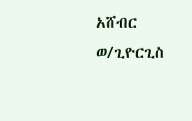አሸብር ወ/ጊዮርጊስ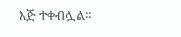እጅ ተቀብሏል።